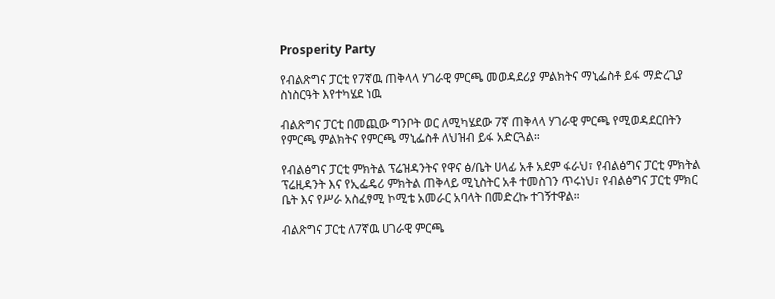Prosperity Party

የብልጽግና ፓርቲ የ7ኛዉ ጠቅላላ ሃገራዊ ምርጫ መወዳደሪያ ምልክትና ማኒፌስቶ ይፋ ማድረጊያ ስነስርዓት እየተካሄደ ነዉ

ብልጽግና ፓርቲ በመጪው ግንቦት ወር ለሚካሄደው 7ኛ ጠቅላላ ሃገራዊ ምርጫ የሚወዳደርበትን የምርጫ ምልክትና የምርጫ ማኒፌስቶ ለህዝብ ይፋ አድርጓል።

የብልፅግና ፓርቲ ምክትል ፕሬዝዳንትና የዋና ፅ/ቤት ሀላፊ አቶ አደም ፋራህ፣ የብልፅግና ፓርቲ ምክትል ፕሬዚዳንት እና የኢፌዴሪ ምክትል ጠቅላይ ሚኒስትር አቶ ተመስገን ጥሩነህ፣ የብልፅግና ፓርቲ ምክር ቤት እና የሥራ አስፈፃሚ ኮሚቴ አመራር አባላት በመድረኩ ተገኝተዋል።

ብልጽግና ፓርቲ ለ7ኛዉ ሀገራዊ ምርጫ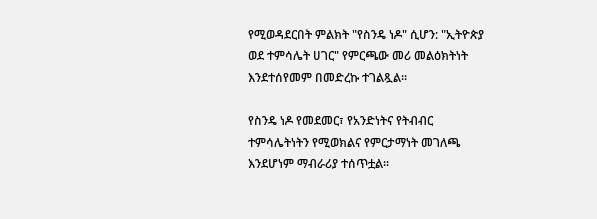የሚወዳደርበት ምልክት "የስንዴ ነዶ" ሲሆን: "ኢትዮጵያ ወደ ተምሳሌት ሀገር" የምርጫው መሪ መልዕክትነት እንደተሰየመም በመድረኩ ተገልጿል፡፡

የስንዴ ነዶ የመደመር፣ የአንድነትና የትብብር ተምሳሌትነትን የሚወክልና የምርታማነት መገለጫ እንደሆነም ማብራሪያ ተሰጥቷል፡፡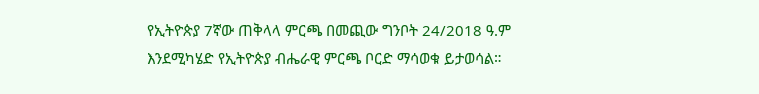የኢትዮጵያ 7ኛው ጠቅላላ ምርጫ በመጪው ግንቦት 24/2018 ዓ.ም እንደሚካሄድ የኢትዮጵያ ብሔራዊ ምርጫ ቦርድ ማሳወቁ ይታወሳል።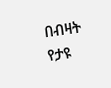በብዛት የታዩ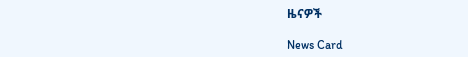ዜናዎች

News Card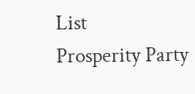List
Prosperity Party